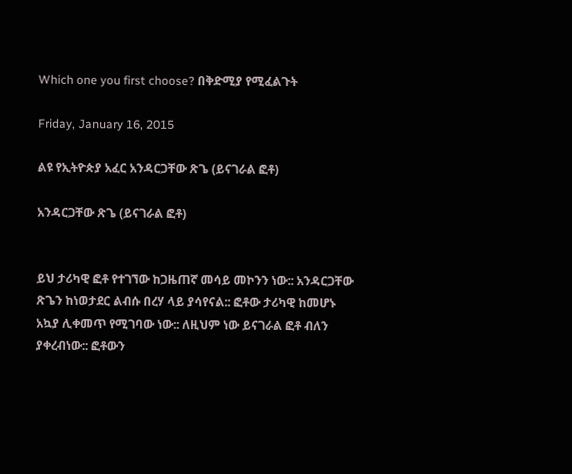Which one you first choose? በቅድሚያ የሚፈልጉት

Friday, January 16, 2015

ልዩ የኢትዮጵያ አፈር አንዳርጋቸው ጽጌ (ይናገራል ፎቶ)

አንዳርጋቸው ጽጌ (ይናገራል ፎቶ)


ይህ ታሪካዊ ፎቶ የተገኘው ከጋዜጠኛ መሳይ መኮንን ነው:: አንዳርጋቸው ጽጌን ከነወታደር ልብሱ በረሃ ላይ ያሳየናል:: ፎቶው ታሪካዊ ከመሆኑ አኳያ ሊቀመጥ የሚገባው ነው:: ለዚህም ነው ይናገራል ፎቶ ብለን ያቀረብነው:: ፎቶውን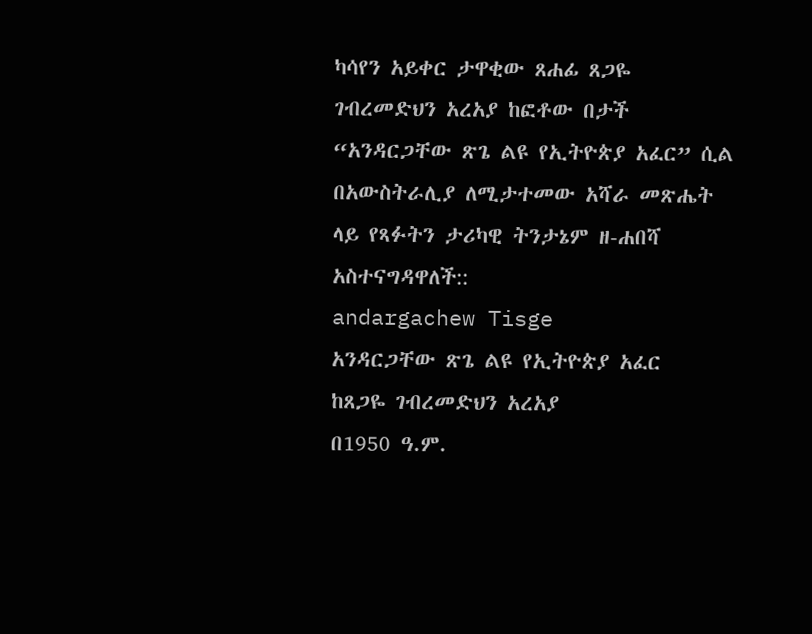ካሳየን አይቀር ታዋቂው ጸሐፊ ጸጋዬ ገብረመድህን አረአያ ከፎቶው በታች “አንዳርጋቸው ጽጌ ልዩ የኢትዮጵያ አፈር” ሲል በአውስትራሊያ ለሚታተመው አሻራ መጽሔት ላይ የጻፉትን ታሪካዊ ትንታኔም ዘ-ሐበሻ አስተናግዳዋለች::
andargachew Tisge
አንዳርጋቸው ጽጌ ልዩ የኢትዮጵያ አፈር
ከጸጋዬ ገብረመድህን አረአያ
በ1950 ዓ.ም.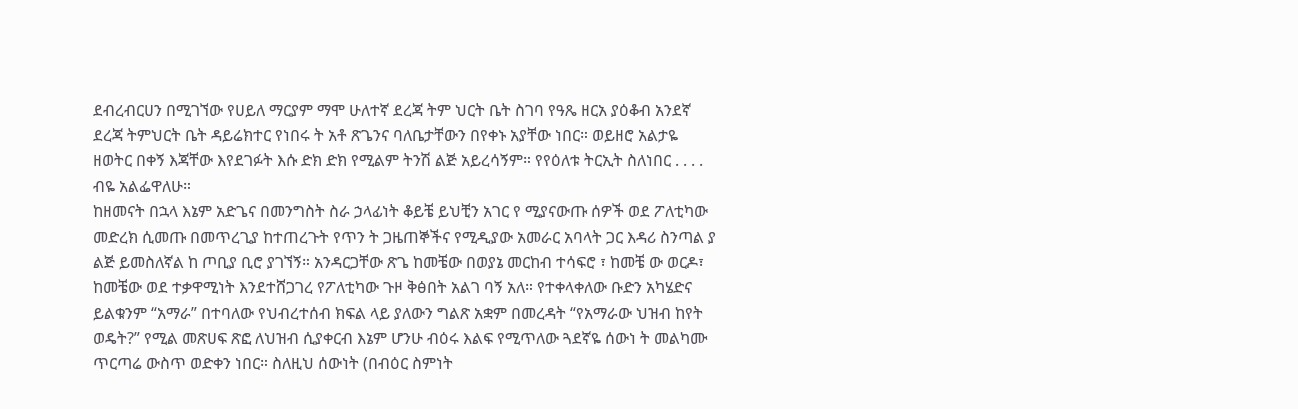ደብረብርሀን በሚገኘው የሀይለ ማርያም ማሞ ሁለተኛ ደረጃ ትም ህርት ቤት ስገባ የዓጼ ዘርአ ያዕቆብ አንደኛ ደረጃ ትምህርት ቤት ዳይሬክተር የነበሩ ት አቶ ጽጌንና ባለቤታቸውን በየቀኑ አያቸው ነበር። ወይዘሮ አልታዬ ዘወትር በቀኝ እጃቸው እየደገፉት እሱ ድክ ድክ የሚልም ትንሽ ልጅ አይረሳኝም። የየዕለቱ ትርኢት ስለነበር . . . . ብዬ አልፌዋለሁ።
ከዘመናት በኋላ እኔም አድጌና በመንግስት ስራ ኃላፊነት ቆይቼ ይህቺን አገር የ ሚያናውጡ ሰዎች ወደ ፖለቲካው መድረክ ሲመጡ በመጥረጊያ ከተጠረጉት የጥን ት ጋዜጠኞችና የሚዲያው አመራር አባላት ጋር እዳሪ ስንጣል ያ ልጅ ይመስለኛል ከ ጦቢያ ቢሮ ያገኘኝ። አንዳርጋቸው ጽጌ ከመቼው በወያኔ መርከብ ተሳፍሮ ፣ ከመቼ ው ወርዶ፣ ከመቼው ወደ ተቃዋሚነት እንደተሸጋገረ የፖለቲካው ጉዞ ቅፅበት አልገ ባኝ አለ። የተቀላቀለው ቡድን አካሄድና ይልቁንም “አማራ” በተባለው የህብረተሰብ ክፍል ላይ ያለውን ግልጽ አቋም በመረዳት “የአማራው ህዝብ ከየት ወዴት?” የሚል መጽሀፍ ጽፎ ለህዝብ ሲያቀርብ እኔም ሆንሁ ብዕሩ እልፍ የሚጥለው ጓደኛዬ ሰውነ ት መልካሙ ጥርጣሬ ውስጥ ወድቀን ነበር። ስለዚህ ሰውነት (በብዕር ስምነት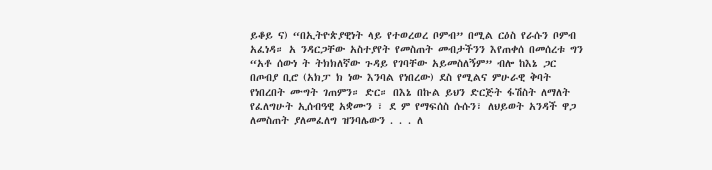ይቆይ ና) “በኢትዮጵያዊነት ላይ የተወረወረ ቦምብ” በሚል ርዕስ የራሱን ቦምብ አፈነዳ። አ ንዳርጋቸው አስተያየት የመስጠት መብታችንን እየጠቀሰ በመሰረቱ ግን “አቶ ሰውነ ት ትክክለኛው ጉዳይ የገባቸው አይመስለኝም” ብሎ ከእኔ ጋር በጦብያ ቢሮ (አክፓ ክ ነው እንባል የነበረው) ደስ የሚልና ምሁራዊ ቅባት የነበረበት ሙግት ገጠምን። ድር። በእኔ በኩል ይህን ድርጅት ፋሽስት ለማለት የፈለግሁት ኢሰብዓዊ አቋሙን ፣ ደ ም የማፍሰስ ሱሱን፣ ለህይወት አንዳች ዋጋ ለመስጠት ያለመፈለግ ዝንባሌውን . . . ለ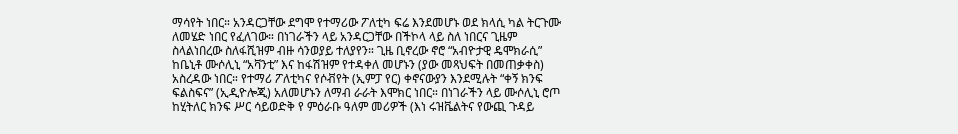ማሳየት ነበር። አንዳርጋቸው ደግሞ የተማሪው ፖለቲካ ፍሬ እንደመሆኑ ወደ ክላሲ ካል ትርጉሙ ለመሄድ ነበር የፈለገው። በነገራችን ላይ አንዳርጋቸው በችኮላ ላይ ስለ ነበርና ጊዜም ስላልነበረው ስለፋሺዝም ብዙ ሳንወያይ ተለያየን። ጊዜ ቢኖረው ኖሮ “አብዮታዊ ዴሞክራሲ” ከቤኒቶ ሙሶሊኒ “አቫንቲ” እና ከፋሽዝም የተዳቀለ መሆኑን (ያው መጻህፍት በመጠቃቀስ) አስረዳው ነበር። የተማሪ ፖለቲካና የሶቭየት (ኢምፓ የር) ቀኖናውያን እንደሚሉት “ቀኝ ክንፍ ፍልስፍና” (ኢዲዮሎጂ) አለመሆኑን ለማብ ራራት እሞክር ነበር። በነገራችን ላይ ሙሶሊኒ ሮጦ ከሂትለር ክንፍ ሥር ሳይወድቅ የ ምዕራቡ ዓለም መሪዎች (እነ ሩዝቬልትና የውጪ ጉዳይ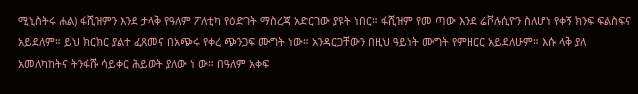ሚኒስትሩ ሐል) ፋሺዝምን እንደ ታላቅ የዓለም ፖለቲካ የዕድገት ማስረጃ አድርገው ያዩት ነበር። ፋሺዝም የመ ጣው እንደ ሬቮሉሲዮን ስለሆነ የቀኝ ክንፍ ፍልስፍና አይደለም። ይህ ክርክር ያልተ ፈጸመና በአጭሩ የቀረ ጭንጋፍ ሙግት ነው። አንዳርጋቸውን በዚህ ዓይነት ሙግት የምዘርር አይደለሁም። እሱ ላቅ ያለ አመለካከትና ትንፋሹ ሳይቀር ሕይወት ያለው ነ ው። በዓለም አቀፍ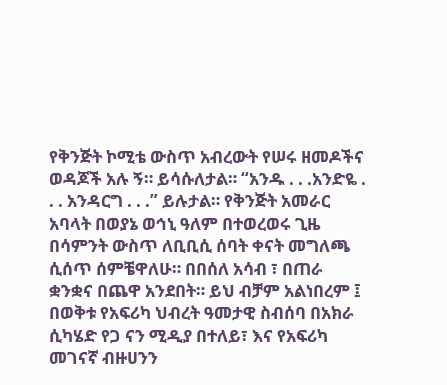የቅንጅት ኮሚቴ ውስጥ አብረውት የሠሩ ዘመዶችና ወዳጆች አሉ ኝ። ይሳሱለታል። “አንዱ . . .አንድዬ . . . አንዳርግ . . .” ይሉታል። የቅንጅት አመራር አባላት በወያኔ ወኅኒ ዓለም በተወረወሩ ጊዜ በሳምንት ውስጥ ለቢቢሲ ሰባት ቀናት መግለጫ ሲሰጥ ሰምቼዋለሁ። በበሰለ አሳብ ፣ በጠራ ቋንቋና በጨዋ አንደበት። ይህ ብቻም አልነበረም ፤ በወቅቱ የአፍሪካ ህብረት ዓመታዊ ስብሰባ በአክራ ሲካሄድ የጋ ናን ሚዲያ በተለይ፣ እና የአፍሪካ መገናኛ ብዙሀንን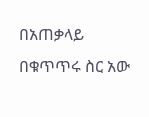በአጠቃላይ በቁጥጥሩ ስር አው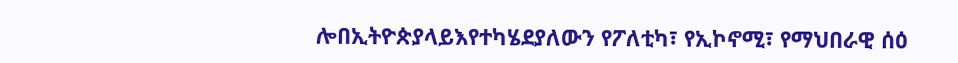ሎበኢትዮጵያላይእየተካሄደያለውን የፖለቲካ፣ የኢኮኖሚ፣ የማህበራዊ ሰዕ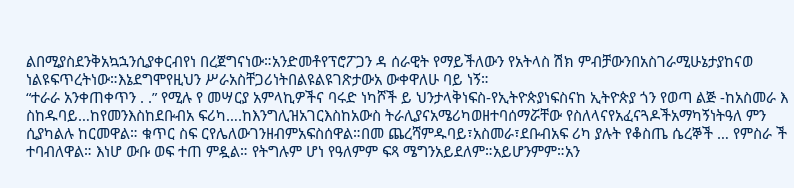ልበሚያስደንቅአኳኋንሲያቀርብየነ በረጀግናነው።አንድመቶየፕሮፖጋን ዳ ሰራዊት የማይችለውን የአትላስ ሽክ ምብቻውንበአስገራሚሁኔታያከናወ ነልዩፍጥረትነው።እኔደግሞየዚህን ሥራአስቸጋሪነትበልዩልዩገጽታውአ ውቀዋለሁ ባይ ነኝ።
“ተራራ አንቀጠቀጥን . .” የሚሉ የ መሣርያ አምላኪዎችና ባሩድ ነካሾች ይ ህንታላቅነፍስ-የኢትዮጵያነፍስናከ ኢትዮጵያ ጎን የወጣ ልጅ -ከአስመራ እ ስከዱባይ…ከየመንእስከደቡብአ ፍሪካ….ከእንግሊዝአገርእስከአውስ ትራሊያናአሜሪካወዘተባሰማሯቸው የስለላናየአፈናጓዶችአማካኝነትዓለ ምን ሲያካልሉ ከርመዋል። ቁጥር ስፍ ርየሌለውገንዘብምአፍስሰዋል።በመ ጨረሻምዱባይ፣አስመራ፣ደቡብአፍ ሪካ ያሉት የቆስጤ ሴረኞች … የምስራ ች ተባብለዋል። እነሆ ውቡ ወፍ ተጠ ምዷል። የትግሉም ሆነ የዓለምም ፍጻ ሜግንአይደለም።አይሆንምም።አን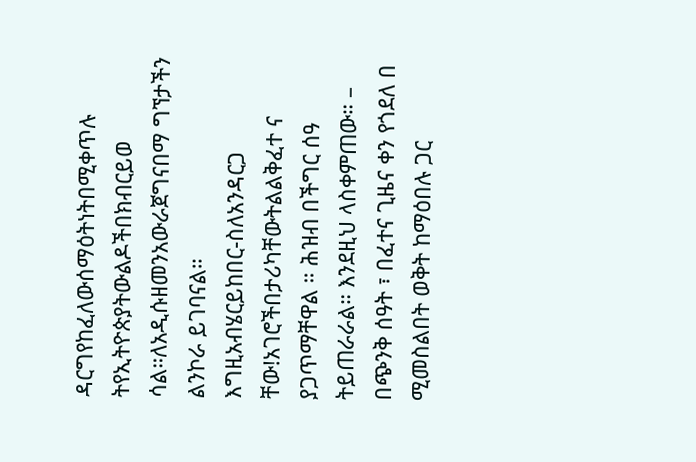ዳርግየከፈለውሰማዕትነትበሚቀጥሉ ትየኢትዮጵያትውልዶችበክብርይወ ሳል።ለአዲሱዘመንአውራጀግናበማ ግኘታችን ልንኮራ ይገባናል።
እግዚአብሄርይከበር-ስለአንዳርጋ ቸው!አገሮችበታሪካቸውትልልቅፈተ ና ያጋጥማቸዋል ። ሕዝብ በችግር ሰዓ
ትይጠራራል። እንደዚህ ላስቀምጠው። – በጭንቅ ሰዓት ፣ በፈተና ጊዜና ቀን የጎደለ በ ሚመስልበት ወቅት ከማዕበሉ ጋር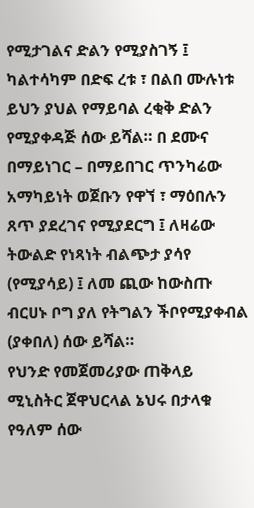የሚታገልና ድልን የሚያስገኝ ፤ ካልተሳካም በድፍ ረቱ ፣ በልበ ሙሉነቱ ይህን ያህል የማይባል ረቂቅ ድልን የሚያቀዳጅ ሰው ይሻል። በ ደሙና በማይነገር – በማይበገር ጥንካሬው አማካይነት ወጀቡን የዋኘ ፣ ማዕበሉን ጸጥ ያደረገና የሚያደርግ ፤ ለዛሬው ትውልድ የነጻነት ብልጭታ ያሳየ (የሚያሳይ) ፤ ለመ ጪው ከውስጡ ብርሀኑ ቦግ ያለ የትግልን ችቦየሚያቀብል (ያቀበለ) ሰው ይሻል።
የህንድ የመጀመሪያው ጠቅላይ ሚኒስትር ጀዋህርላል ኔህሩ በታላቁ የዓለም ሰው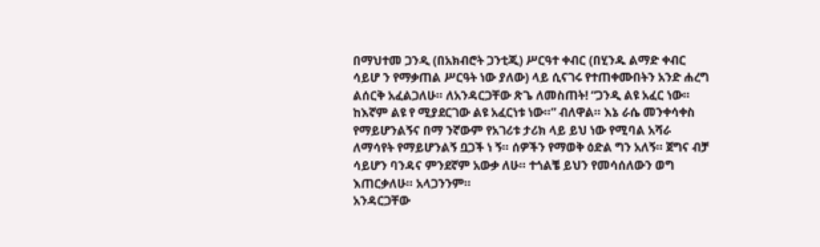በማህተመ ጋንዲ (በአክብሮት ጋንቲጂ) ሥርዓተ ቀብር (በሂንዱ ልማድ ቀብር ሳይሆ ን የማቃጠል ሥርዓት ነው ያለው) ላይ ሲናገሩ የተጠቀሙበትን አንድ ሐረግ ልሰርቅ አፈልጋለሁ። ለአንዳርጋቸው ጽጌ ለመስጠት! “ጋንዲ ልዩ አፈር ነው። ከእኛም ልዩ የ ሚያደርገው ልዩ አፈርነቱ ነው።” ብለዋል። እኔ ራሴ መንቀሳቀስ የማይሆንልኝና በማ ንኛውም የአገሪቱ ታሪክ ላይ ይህ ነው የሚባል አሻራ ለማሳየት የማይሆንልኝ ቧጋች ነ ኝ። ሰዎችን የማወቅ ዕድል ግን አለኝ። ጀግና ብቻ ሳይሆን ባንዳና ምንደኛም አውቃ ለሁ። ተጎልቼ ይህን የመሳሰለውን ወግ እጠርቃለሁ። አላጋንንም።
አንዳርጋቸው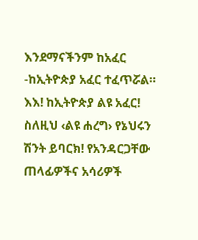እንደማናችንም ከአፈር -ከኢትዮጵያ አፈር ተፈጥሯል። እእ! ከኢትዮጵያ ልዩ አፈር! ስለዚህ ‹ልዩ ሐረግ› የኔህሩን ሽንት ይባርክ! የአንዳርጋቸው ጠላፊዎችና አሳሪዎች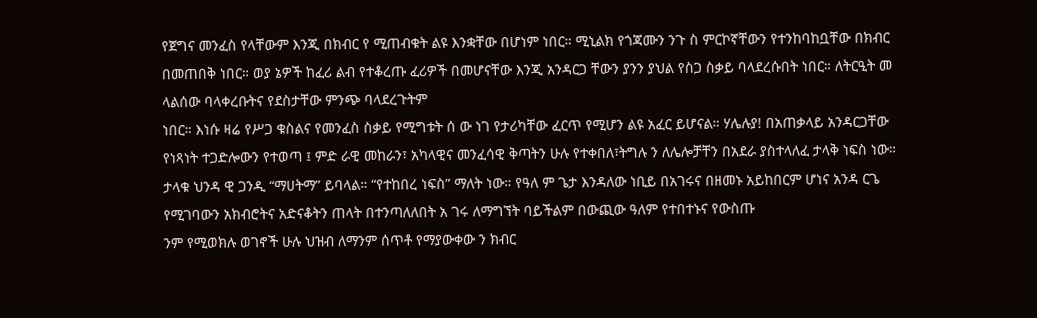የጀግና መንፈስ የላቸውም እንጂ በክብር የ ሚጠብቁት ልዩ እንቋቸው በሆነም ነበር። ሚኒልክ የጎጃሙን ንጉ ስ ምርኮኛቸውን የተንከባከቧቸው በክብር በመጠበቅ ነበር። ወያ ኔዎች ከፈሪ ልብ የተቆረጡ ፈሪዎች በመሆናቸው እንጂ አንዳርጋ ቸውን ያንን ያህል የስጋ ስቃይ ባላደረሱበት ነበር። ለትርዒት መ ላልሰው ባላቀረቡትና የደስታቸው ምንጭ ባላደረጉትም
ነበር። እነሱ ዛሬ የሥጋ ቁስልና የመንፈስ ስቃይ የሚግቱት ሰ ው ነገ የታሪካቸው ፈርጥ የሚሆን ልዩ አፈር ይሆናል። ሃሌሉያ! በአጠቃላይ አንዳርጋቸው የነጻነት ተጋድሎውን የተወጣ ፤ ምድ ራዊ መከራን፣ አካላዊና መንፈሳዊ ቅጣትን ሁሉ የተቀበለ፣ትግሉ ን ለሌሎቻቸን በአደራ ያስተላለፈ ታላቅ ነፍስ ነው። ታላቁ ህንዳ ዊ ጋንዲ “ማሀትማ” ይባላል። “የተከበረ ነፍስ” ማለት ነው። የዓለ ም ጌታ እንዳለው ነቢይ በአገሩና በዘመኑ አይከበርም ሆነና አንዳ ርጌ የሚገባውን አክብሮትና አድናቆትን ጠላት በተንጣለለበት አ ገሩ ለማግኘት ባይችልም በውጪው ዓለም የተበተኑና የውስጡ
ንም የሚወክሉ ወገኖች ሁሉ ህዝብ ለማንም ሰጥቶ የማያውቀው ን ክብር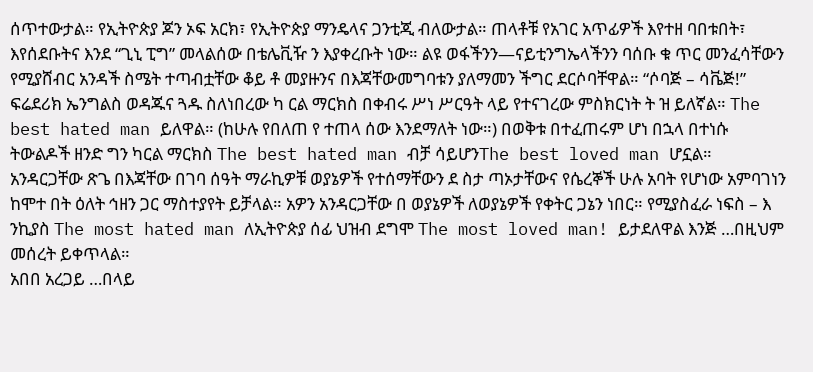ሰጥተውታል። የኢትዮጵያ ጆን ኦፍ አርክ፣ የኢትዮጵያ ማንዴላና ጋንቲጂ ብለውታል። ጠላቶቹ የአገር አጥፊዎች እየተዘ ባበቱበት፣ እየሰደቡትና እንደ “ጊኒ ፒግ” መላልሰው በቴሌቪዥ ን እያቀረቡት ነው። ልዩ ወፋችንን—ናይቲንግኤላችንን ባሰቡ ቁ ጥር መንፈሳቸውን የሚያሸብር አንዳች ስሜት ተጣብቷቸው ቆይ ቶ መያዙንና በእጃቸውመግባቱን ያለማመን ችግር ደርሶባቸዋል። “ሶባጅ – ሳቬጅ!” ፍሬደሪክ ኤንግልስ ወዳጁና ጓዱ ስለነበረው ካ ርል ማርክስ በቀብሩ ሥነ ሥርዓት ላይ የተናገረው ምስክርነት ት ዝ ይለኛል። The best hated man ይለዋል። (ከሁሉ የበለጠ የ ተጠላ ሰው እንደማለት ነው።) በወቅቱ በተፈጠሩም ሆነ በኋላ በተነሱ ትውልዶች ዘንድ ግን ካርል ማርክስ The best hated man ብቻ ሳይሆንThe best loved man ሆኗል። አንዳርጋቸው ጽጌ በእጃቸው በገባ ሰዓት ማራኪዎቹ ወያኔዎች የተሰማቸውን ደ ስታ ጣኦታቸውና የሴረኞች ሁሉ አባት የሆነው አምባገነን ከሞተ በት ዕለት ኅዘን ጋር ማስተያየት ይቻላል። አዎን አንዳርጋቸው በ ወያኔዎች ለወያኔዎች የቀትር ጋኔን ነበር። የሚያስፈራ ነፍስ – እ ንኪያስ The most hated man ለኢትዮጵያ ሰፊ ህዝብ ደግሞ The most loved man! ይታደለዋል እንጅ …በዚህም መሰረት ይቀጥላል።
አበበ አረጋይ …በላይ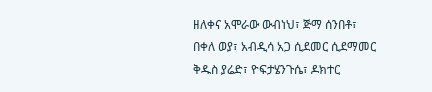ዘለቀና አሞራው ውብነህ፣ ጅማ ሰንበቶ፣ በቀለ ወያ፣ አብዲሳ አጋ ሲደመር ሲደማመር ቅዱስ ያሬድ፣ ዮፍታሄንጉሴ፣ ዶክተር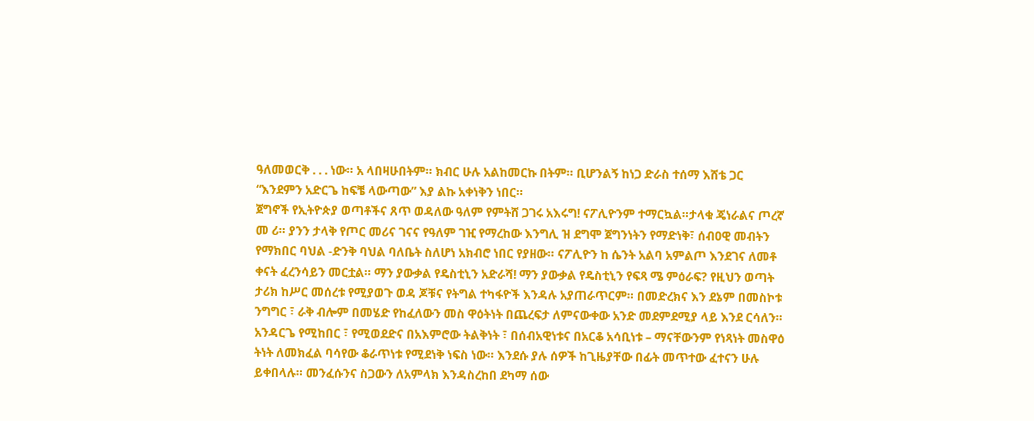ዓለመወርቅ . . . ነው። አ ላበዛሁበትም። ክብር ሁሉ አልከመርኩ በትም። ቢሆንልኝ ከነጋ ድራስ ተሰማ እሸቴ ጋር “እንደምን አድርጌ ከፍቼ ላውጣው” እያ ልኩ አቀነቅን ነበር።
ጀግኖች የኢትዮጵያ ወጣቶችና ጸጥ ወዳለው ዓለም የምትሸ ጋገሩ አእሩግ! ናፖሊዮንም ተማርኳል።ታላቁ ጄነራልና ጦረኛ መ ሪ። ያንን ታላቅ የጦር መሪና ገናና የዓለም ገዢ የማረከው እንግሊ ዝ ደግሞ ጀግንነትን የማድነቅ፣ ሰብዐዊ መብትን የማክበር ባህል -ድንቅ ባህል ባለቤት ስለሆነ አክብሮ ነበር የያዘው። ናፖሊዮን ከ ሴንት አልባ አምልጦ እንደገና ለመቶ ቀናት ፈረንሳይን መርቷል። ማን ያውቃል የዴስቲኒን አድራሻ! ማን ያውቃል የዴስቲኒን የፍጻ ሜ ምዕራፍ? የዚህን ወጣት ታሪክ ከሥር መሰረቱ የሚያወጉ ወዳ ጆቹና የትግል ተካፋዮች እንዳሉ አያጠራጥርም። በመድረክና እን ደኔም በመስኮቱ ንግግር ፣ ራቅ ብሎም በመሄድ የከፈለውን መስ ዋዕትነት በጨረፍታ ለምናውቀው አንድ መደምደሚያ ላይ እንደ ርሳለን። አንዳርጌ የሚከበር ፣ የሚወደድና በአእምሮው ትልቅነት ፣ በሰብአዊነቱና በአርቆ አሳቢነቱ – ማናቸውንም የነጻነት መስዋዕ ትነት ለመክፈል ባሳየው ቆራጥነቱ የሚደነቅ ነፍስ ነው። እንደሱ ያሉ ሰዎች ከጊዜያቸው በፊት መጥተው ፈተናን ሁሉ ይቀበላሉ። መንፈሱንና ስጋውን ለአምላክ እንዳስረከበ ደካማ ሰው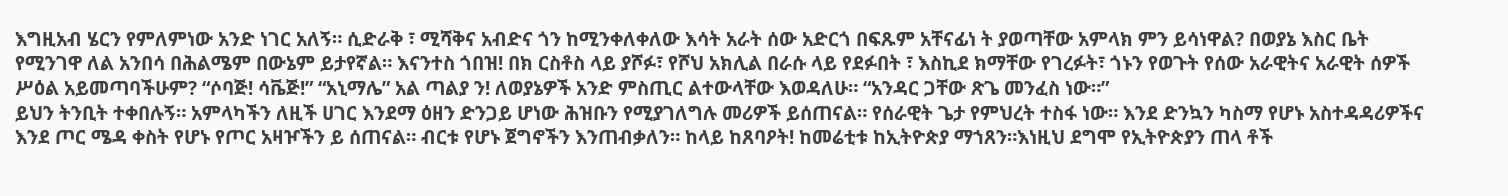እግዚአብ ሄርን የምለምነው አንድ ነገር አለኝ። ሲድራቅ ፣ ሚሻቅና አብድና ጎን ከሚንቀለቀለው እሳት አራት ሰው አድርጎ በፍጹም አቸናፊነ ት ያወጣቸው አምላክ ምን ይሳነዋል? በወያኔ እስር ቤት የሚንገዋ ለል አንበሳ በሕልሜም በውኔም ይታየኛል። እናንተስ ጎበዝ! በክ ርስቶስ ላይ ያሾፉ፣ የሾህ አክሊል በራሱ ላይ የደፉበት ፣ እስኪደ ክማቸው የገረፉት፣ ጎኑን የወጉት የሰው አራዊትና አራዊት ሰዎች ሥዕል አይመጣባችሁም? “ሶባጅ! ሳቬጅ!” “አኒማሌ” አል ጣልያ ን! ለወያኔዎች አንድ ምስጢር ልተውላቸው እወዳለሁ። “አንዳር ጋቸው ጽጌ መንፈስ ነው።”
ይህን ትንቢት ተቀበሉኝ። አምላካችን ለዚች ሀገር እንደማ ዕዘን ድንጋይ ሆነው ሕዝቡን የሚያገለግሉ መሪዎች ይሰጠናል። የሰራዊት ጌታ የምህረት ተስፋ ነው። እንደ ድንኳን ካስማ የሆኑ አስተዳዳሪዎችና እንደ ጦር ሜዳ ቀስት የሆኑ የጦር አዛዦችን ይ ሰጠናል። ብርቱ የሆኑ ጀግኖችን እንጠብቃለን። ከላይ ከጸባዖት! ከመሬቲቱ ከኢትዮጵያ ማኀጸን።እነዚህ ደግሞ የኢትዮጵያን ጠላ ቶች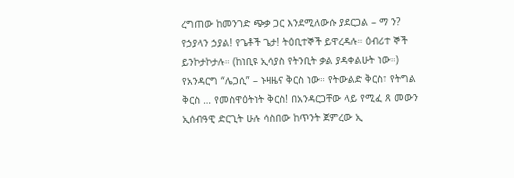ረግጠው ከመንገድ ጭቃ ጋር እንደሚለውሱ ያደርጋል – ማ ን? የኃያላን ኃያል! የጌቶች ጌታ! ትዕቢተኞች ይዋረዳሉ። ዕብሪተ ኞች ይንኮታኮታሉ። (ከነቢዩ ኢሳያስ የትንቢት ቃል ያዳቀልሁት ነው።)
የአንዳርግ “ሌጋሲ” – ኑዛዜና ቅርስ ነው። የትውልድ ቅርስ፣ የትግል ቅርስ … የመስዋዕትነት ቅርስ! በአንዳርጋቸው ላይ የሚፈ ጸ መውን ኢሰብዓዊ ድርጊት ሁሉ ሳስበው ከጥንት ጀምረው ኢ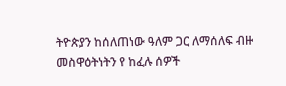ትዮጵያን ከሰለጠነው ዓለም ጋር ለማሰለፍ ብዙ መስዋዕትነትን የ ከፈሉ ሰዎች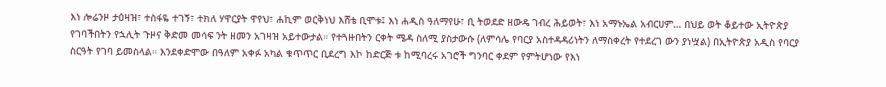እነ ሎሬንዞ ታዕዛዝ፣ ተስፋዬ ተገኝ፣ ተክለ ሃዋርያት ዋየህ፣ ሐኪም ወርቅነህ እሸቴ ቢሞቱ፤ እነ ሐዲስ ዓለማየሁ፣ ቢ ትወደድ ዘውዴ ገብረ ሕይወት፣ እነ አማኑኤል አብርሀም… በህይ ወት ቆይተው ኢትዮጵያ የገባችበትን የኋሊት ጉዞና ቅድመ መሳፍ ንት ዘመን አገዛዝ አይተውታል። የተጓዙበትን ርቀት ሜዳ ስለሚ ያስታውሱ (ለምሳሌ የባርያ አስተዳዳሪነትን ለማስቀረት የተደረገ ውን ያነሧል) በኢትዮጵያ አዲስ የባርያ ስርዓት የገባ ይመስላል። እንደቀድሞው በዓለም አቀፉ አካል ቁጥጥር ቢደረግ እኮ ከድርጅ ቱ ከሚባረሩ አገሮች ግንባር ቀደም የምትሆነው የእነ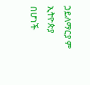ኃይለማርያ ም ኢትዮጵያ በሆነች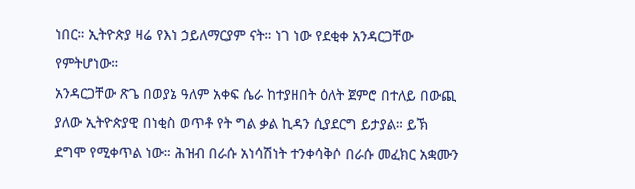ነበር። ኢትዮጵያ ዛሬ የእነ ኃይለማርያም ናት። ነገ ነው የደቂቀ አንዳርጋቸው የምትሆነው።
አንዳርጋቸው ጽጌ በወያኔ ዓለም አቀፍ ሴራ ከተያዘበት ዕለት ጀምሮ በተለይ በውጪ ያለው ኢትዮጵያዊ በነቂስ ወጥቶ የት ግል ቃል ኪዳን ሲያደርግ ይታያል። ይኽ ደግሞ የሚቀጥል ነው። ሕዝብ በራሱ አነሳሽነት ተንቀሳቅሶ በራሱ መፈክር አቋሙን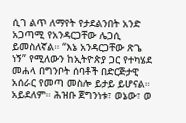ሲገ ልጥ ለማየት የታደልንበት አንድ አጋጣሚ የአንዳርጋቸው ሌጋሲ ይመስለኛል። “እኔ አንዳርጋቸው ጽጌ ነኝ” የሚለውን ከኢትዮጵያ ጋር የተካሄደ መሐላ በግንቦት ሰባቶች በድርጅታዊ አሰራር የመጣ መስሎ ይታይ ይሆናል። አይደለም። ሕዝቡ ጀግንነቱ፣ ወኔው፣ ወ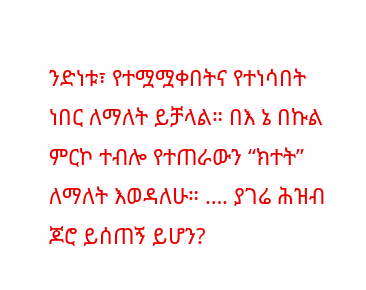ንድነቱ፣ የተሟሟቀበትና የተነሳበት ነበር ለማለት ይቻላል። በእ ኔ በኩል ምርኮ ተብሎ የተጠራውን “ክተት” ለማለት እወዳለሁ። …. ያገሬ ሕዝብ ጆሮ ይሰጠኝ ይሆን?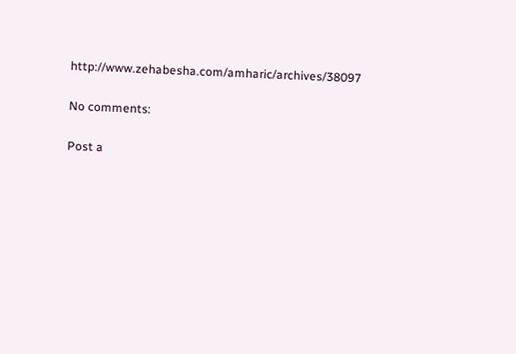http://www.zehabesha.com/amharic/archives/38097

No comments:

Post a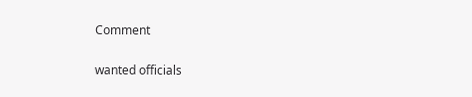Comment

wanted officials